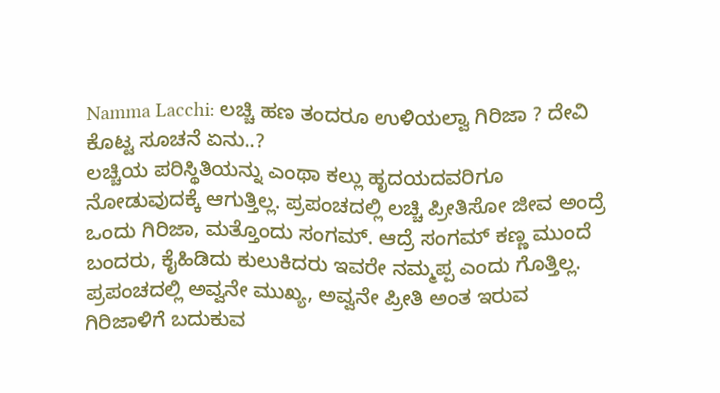Namma Lacchi: ಲಚ್ಚಿ ಹಣ ತಂದರೂ ಉಳಿಯಲ್ವಾ ಗಿರಿಜಾ ? ದೇವಿ ಕೊಟ್ಟ ಸೂಚನೆ ಏನು..?
ಲಚ್ಚಿಯ ಪರಿಸ್ಥಿತಿಯನ್ನು ಎಂಥಾ ಕಲ್ಲು ಹೃದಯದವರಿಗೂ ನೋಡುವುದಕ್ಕೆ ಆಗುತ್ತಿಲ್ಲ. ಪ್ರಪಂಚದಲ್ಲಿ ಲಚ್ಚಿ ಪ್ರೀತಿಸೋ ಜೀವ ಅಂದ್ರೆ ಒಂದು ಗಿರಿಜಾ, ಮತ್ತೊಂದು ಸಂಗಮ್. ಆದ್ರೆ ಸಂಗಮ್ ಕಣ್ಣ ಮುಂದೆ ಬಂದರು, ಕೈಹಿಡಿದು ಕುಲುಕಿದರು ಇವರೇ ನಮ್ಮಪ್ಪ ಎಂದು ಗೊತ್ತಿಲ್ಲ. ಪ್ರಪಂಚದಲ್ಲಿ ಅವ್ವನೇ ಮುಖ್ಯ, ಅವ್ವನೇ ಪ್ರೀತಿ ಅಂತ ಇರುವ ಗಿರಿಜಾಳಿಗೆ ಬದುಕುವ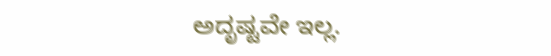ಅದೃಷ್ಟವೇ ಇಲ್ಲ.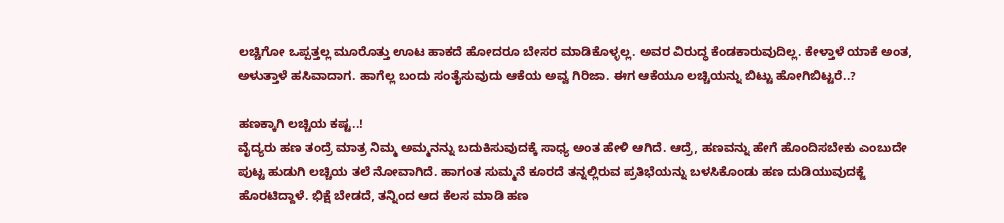ಲಚ್ಚಿಗೋ ಒಪ್ಪತ್ತಲ್ಲ ಮೂರೊತ್ತು ಊಟ ಹಾಕದೆ ಹೋದರೂ ಬೇಸರ ಮಾಡಿಕೊಳ್ಳಲ್ಲ. ಅವರ ವಿರುದ್ಧ ಕೆಂಡಕಾರುವುದಿಲ್ಲ. ಕೇಳ್ತಾಳೆ ಯಾಕೆ ಅಂತ, ಅಳುತ್ತಾಳೆ ಹಸಿವಾದಾಗ. ಹಾಗೆಲ್ಲ ಬಂದು ಸಂತೈಸುವುದು ಆಕೆಯ ಅವ್ವ ಗಿರಿಜಾ. ಈಗ ಆಕೆಯೂ ಲಚ್ಚಿಯನ್ನು ಬಿಟ್ಟು ಹೋಗಿಬಿಟ್ಟರೆ..?

ಹಣಕ್ಕಾಗಿ ಲಚ್ಚಿಯ ಕಷ್ಟ..!
ವೈದ್ಯರು ಹಣ ತಂದ್ರೆ ಮಾತ್ರ ನಿಮ್ಮ ಅಮ್ಮನನ್ನು ಬದುಕಿಸುವುದಕ್ಕೆ ಸಾಧ್ಯ ಅಂತ ಹೇಳಿ ಆಗಿದೆ. ಆದ್ರೆ, ಹಣವನ್ನು ಹೇಗೆ ಹೊಂದಿಸಬೇಕು ಎಂಬುದೇ ಪುಟ್ಟ ಹುಡುಗಿ ಲಚ್ಚಿಯ ತಲೆ ನೋವಾಗಿದೆ. ಹಾಗಂತ ಸುಮ್ಮನೆ ಕೂರದೆ ತನ್ನಲ್ಲಿರುವ ಪ್ರತಿಭೆಯನ್ನು ಬಳಸಿಕೊಂಡು ಹಣ ದುಡಿಯುವುದಕ್ಜೆ ಹೊರಟಿದ್ದಾಳೆ. ಭಿಕ್ಷೆ ಬೇಡದೆ, ತನ್ನಿಂದ ಆದ ಕೆಲಸ ಮಾಡಿ ಹಣ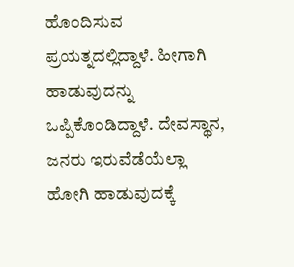ಹೊಂದಿಸುವ ಪ್ರಯತ್ನದಲ್ಲಿದ್ದಾಳೆ. ಹೀಗಾಗಿ ಹಾಡುವುದನ್ನು ಒಪ್ಪಿಕೊಂಡಿದ್ದಾಳೆ. ದೇವಸ್ಥಾನ, ಜನರು ಇರುವೆಡೆಯೆಲ್ಲಾ ಹೋಗಿ ಹಾಡುವುದಕ್ಕೆ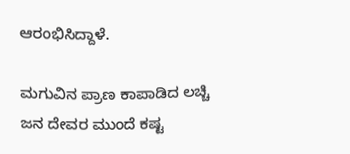ಆರಂಭಿಸಿದ್ದಾಳೆ.

ಮಗುವಿನ ಪ್ರಾಣ ಕಾಪಾಡಿದ ಲಚ್ಚಿ
ಜನ ದೇವರ ಮುಂದೆ ಕಷ್ಟ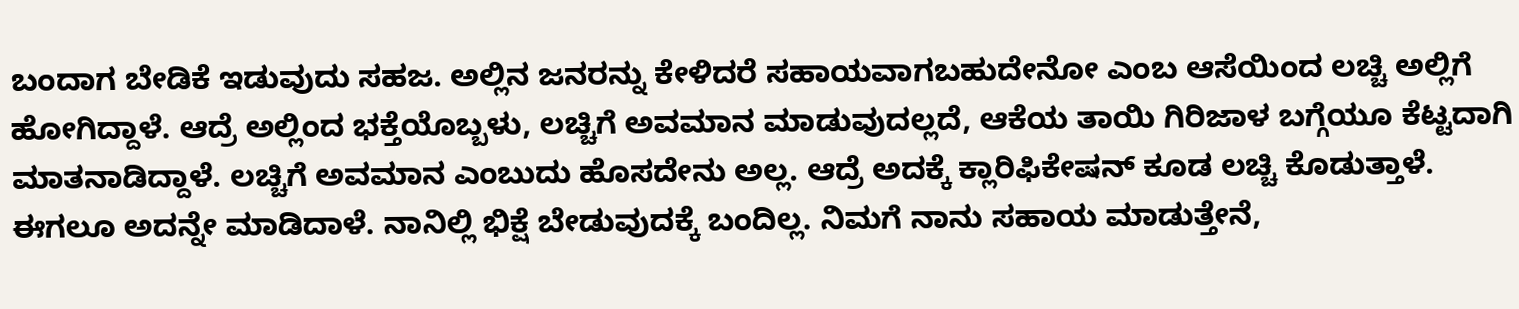ಬಂದಾಗ ಬೇಡಿಕೆ ಇಡುವುದು ಸಹಜ. ಅಲ್ಲಿನ ಜನರನ್ನು ಕೇಳಿದರೆ ಸಹಾಯವಾಗಬಹುದೇನೋ ಎಂಬ ಆಸೆಯಿಂದ ಲಚ್ಚಿ ಅಲ್ಲಿಗೆ ಹೋಗಿದ್ದಾಳೆ. ಆದ್ರೆ ಅಲ್ಲಿಂದ ಭಕ್ತೆಯೊಬ್ಬಳು, ಲಚ್ಚಿಗೆ ಅವಮಾನ ಮಾಡುವುದಲ್ಲದೆ, ಆಕೆಯ ತಾಯಿ ಗಿರಿಜಾಳ ಬಗ್ಗೆಯೂ ಕೆಟ್ಟದಾಗಿ ಮಾತನಾಡಿದ್ದಾಳೆ. ಲಚ್ಚಿಗೆ ಅವಮಾನ ಎಂಬುದು ಹೊಸದೇನು ಅಲ್ಲ. ಆದ್ರೆ ಅದಕ್ಕೆ ಕ್ಲಾರಿಫಿಕೇಷನ್ ಕೂಡ ಲಚ್ಚಿ ಕೊಡುತ್ತಾಳೆ. ಈಗಲೂ ಅದನ್ನೇ ಮಾಡಿದಾಳೆ. ನಾನಿಲ್ಲಿ ಭಿಕ್ಷೆ ಬೇಡುವುದಕ್ಕೆ ಬಂದಿಲ್ಲ. ನಿಮಗೆ ನಾನು ಸಹಾಯ ಮಾಡುತ್ತೇನೆ,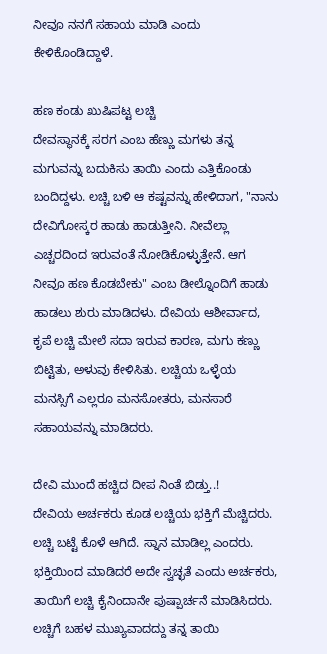ನೀವೂ ನನಗೆ ಸಹಾಯ ಮಾಡಿ ಎಂದು ಕೇಳಿಕೊಂಡಿದ್ದಾಳೆ.

ಹಣ ಕಂಡು ಖುಷಿಪಟ್ಟ ಲಚ್ಚಿ
ದೇವಸ್ಥಾನಕ್ಕೆ ಸರಗ ಎಂಬ ಹೆಣ್ಣು ಮಗಳು ತನ್ನ ಮಗುವನ್ನು ಬದುಕಿಸು ತಾಯಿ ಎಂದು ಎತ್ತಿಕೊಂಡು ಬಂದಿದ್ದಳು. ಲಚ್ಚಿ ಬಳಿ ಆ ಕಷ್ಟವನ್ನು ಹೇಳಿದಾಗ, "ನಾನು ದೇವಿಗೋಸ್ಕರ ಹಾಡು ಹಾಡುತ್ತೀನಿ. ನೀವೆಲ್ಲಾ ಎಚ್ಚರದಿಂದ ಇರುವಂತೆ ನೋಡಿಕೊಳ್ಳುತ್ತೇನೆ. ಆಗ ನೀವೂ ಹಣ ಕೊಡಬೇಕು" ಎಂಬ ಡೀಲ್ನೊಂದಿಗೆ ಹಾಡು ಹಾಡಲು ಶುರು ಮಾಡಿದಳು. ದೇವಿಯ ಆಶೀರ್ವಾದ, ಕೃಪೆ ಲಚ್ಚಿ ಮೇಲೆ ಸದಾ ಇರುವ ಕಾರಣ, ಮಗು ಕಣ್ಣು ಬಿಟ್ಟಿತು, ಅಳುವು ಕೇಳಿಸಿತು. ಲಚ್ಚಿಯ ಒಳ್ಳೆಯ ಮನಸ್ಸಿಗೆ ಎಲ್ಲರೂ ಮನಸೋತರು, ಮನಸಾರೆ ಸಹಾಯವನ್ನು ಮಾಡಿದರು.

ದೇವಿ ಮುಂದೆ ಹಚ್ಚಿದ ದೀಪ ನಿಂತೆ ಬಿಡ್ತು..!
ದೇವಿಯ ಅರ್ಚಕರು ಕೂಡ ಲಚ್ಚಿಯ ಭಕ್ತಿಗೆ ಮೆಚ್ಚಿದರು. ಲಚ್ಚಿ ಬಟ್ಟೆ ಕೊಳೆ ಆಗಿದೆ. ಸ್ನಾನ ಮಾಡಿಲ್ಲ ಎಂದರು. ಭಕ್ತಿಯಿಂದ ಮಾಡಿದರೆ ಅದೇ ಸ್ವಚ್ಛತೆ ಎಂದು ಅರ್ಚಕರು, ತಾಯಿಗೆ ಲಚ್ಚಿ ಕೈನಿಂದಾನೇ ಪುಷ್ಪಾರ್ಚನೆ ಮಾಡಿಸಿದರು. ಲಚ್ಚಿಗೆ ಬಹಳ ಮುಖ್ಯವಾದದ್ದು ತನ್ನ ತಾಯಿ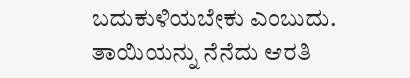ಬದುಕುಳಿಯಬೇಕು ಎಂಬುದು. ತಾಯಿಯನ್ನು ನೆನೆದು ಆರತಿ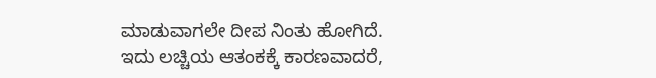ಮಾಡುವಾಗಲೇ ದೀಪ ನಿಂತು ಹೋಗಿದೆ. ಇದು ಲಚ್ಚಿಯ ಆತಂಕಕ್ಕೆ ಕಾರಣವಾದರೆ,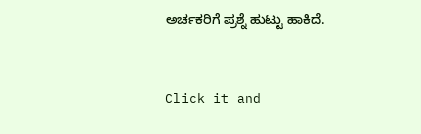ಅರ್ಚಕರಿಗೆ ಪ್ರಶ್ನೆ ಹುಟ್ಟು ಹಾಕಿದೆ.


Click it and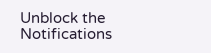Unblock the Notifications